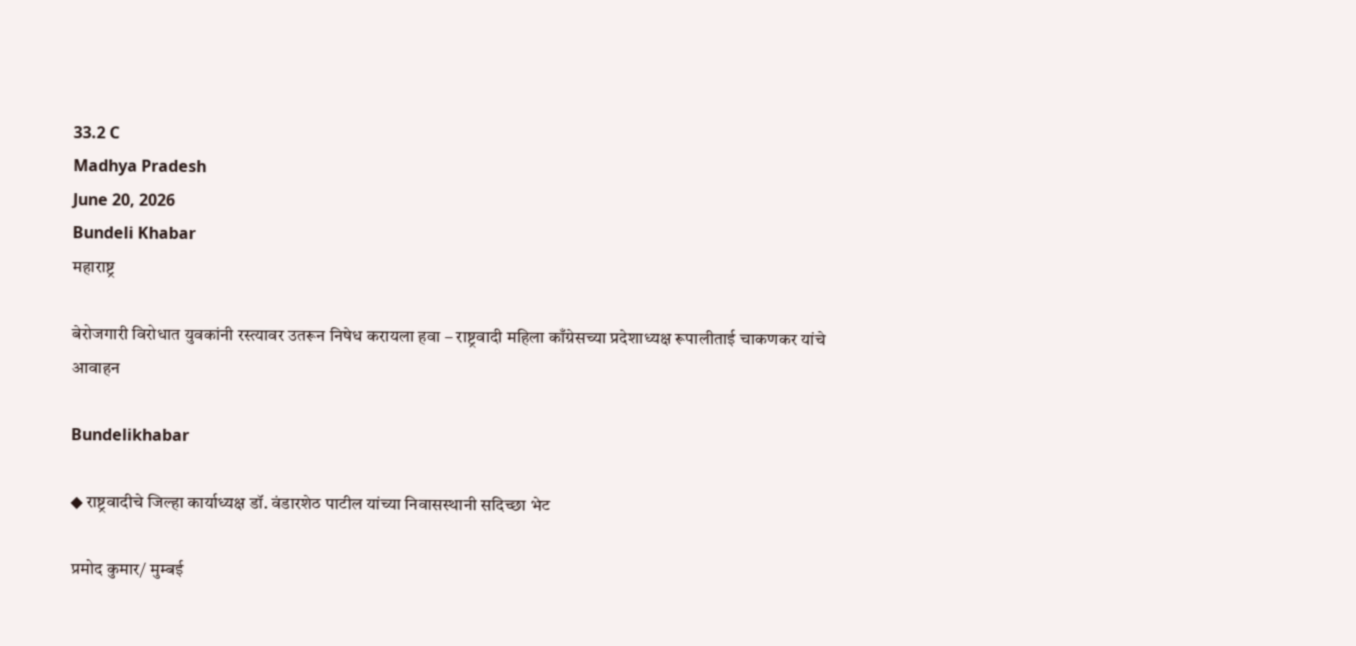33.2 C
Madhya Pradesh
June 20, 2026
Bundeli Khabar
महाराष्ट्र

बेरोजगारी विरोधात युवकांनी रस्त्यावर उतरून निषेध करायला हवा – राष्ट्रवादी महिला काँग्रेसच्या प्रदेशाध्यक्ष रूपालीताई चाकणकर यांचे आवाहन

Bundelikhabar

◆ राष्ट्रवादीचे जिल्हा कार्याध्यक्ष डॉ. वंडारशेठ पाटील यांच्या निवासस्थानी सदिच्छा भेट

प्रमोद कुमार/ मुम्बई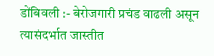डोंबिवली :- बेरोजगारी प्रचंड वाढली असून त्यासंदर्भात जास्तीत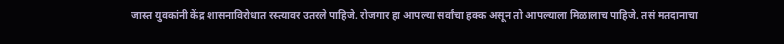जास्त युवकांनी केंद्र शासनाविरोधात रस्त्यावर उतरले पाहिजे. रोजगार हा आपल्या सर्वांचा हक्क असून तो आपल्याला मिळालाच पाहिजे. तसं मतदानाचा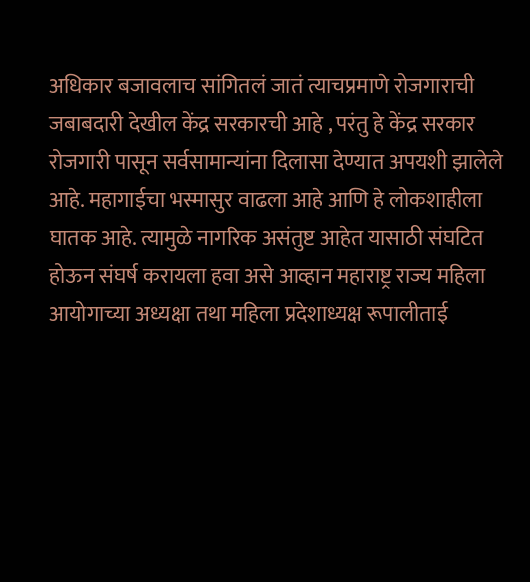अधिकार बजावलाच सांगितलं जातं त्याचप्रमाणे रोजगाराची जबाबदारी देखील केंद्र सरकारची आहे , परंतु हे केंद्र सरकार रोजगारी पासून सर्वसामान्यांना दिलासा देण्यात अपयशी झालेले आहे. महागाईचा भस्मासुर वाढला आहे आणि हे लोकशाहीला घातक आहे. त्यामुळे नागरिक असंतुष्ट आहेत यासाठी संघटित होऊन संघर्ष करायला हवा असे आव्हान महाराष्ट्र राज्य महिला आयोगाच्या अध्यक्षा तथा महिला प्रदेशाध्यक्ष रूपालीताई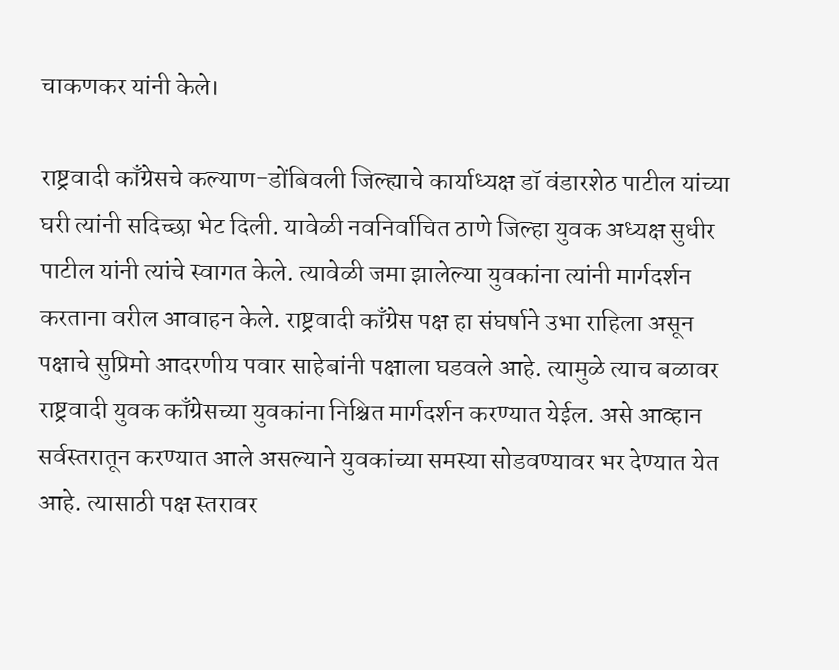चाकणकर यांनी केले।

राष्ट्रवादी काँग्रेसचे कल्याण-डोंबिवली जिल्ह्याचे कार्याध्यक्ष डॉ वंडारशेठ पाटील यांच्या घरी त्यांनी सदिच्छा भेट दिली. यावेळी नवनिर्वाचित ठाणे जिल्हा युवक अध्यक्ष सुधीर पाटील यांनी त्यांचे स्वागत केले. त्यावेळी जमा झालेल्या युवकांना त्यांनी मार्गदर्शन करताना वरील आवाहन केले. राष्ट्रवादी काँग्रेस पक्ष हा संघर्षाने उभा राहिला असून पक्षाचे सुप्रिमो आदरणीय पवार साहेबांनी पक्षाला घडवले आहे. त्यामुळे त्याच बळावर राष्ट्रवादी युवक काँग्रेसच्या युवकांना निश्चित मार्गदर्शन करण्यात येईल. असे आव्हान सर्वस्तरातून करण्यात आले असल्याने युवकांच्या समस्या सोडवण्यावर भर देण्यात येत आहे. त्यासाठी पक्ष स्तरावर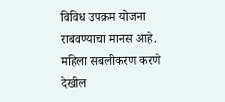विविध उपक्रम योजना राबवण्याचा मानस आहे. महिला सबलीकरण करणे देखील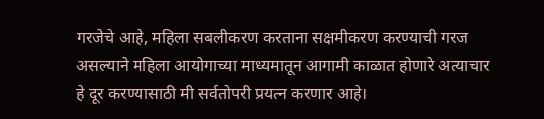गरजेचे आहे, महिला सबलीकरण करताना सक्षमीकरण करण्याची गरज असल्याने महिला आयोगाच्या माध्यमातून आगामी काळात होणारे अत्याचार हे दूर करण्यासाठी मी सर्वतोपरी प्रयत्न करणार आहे।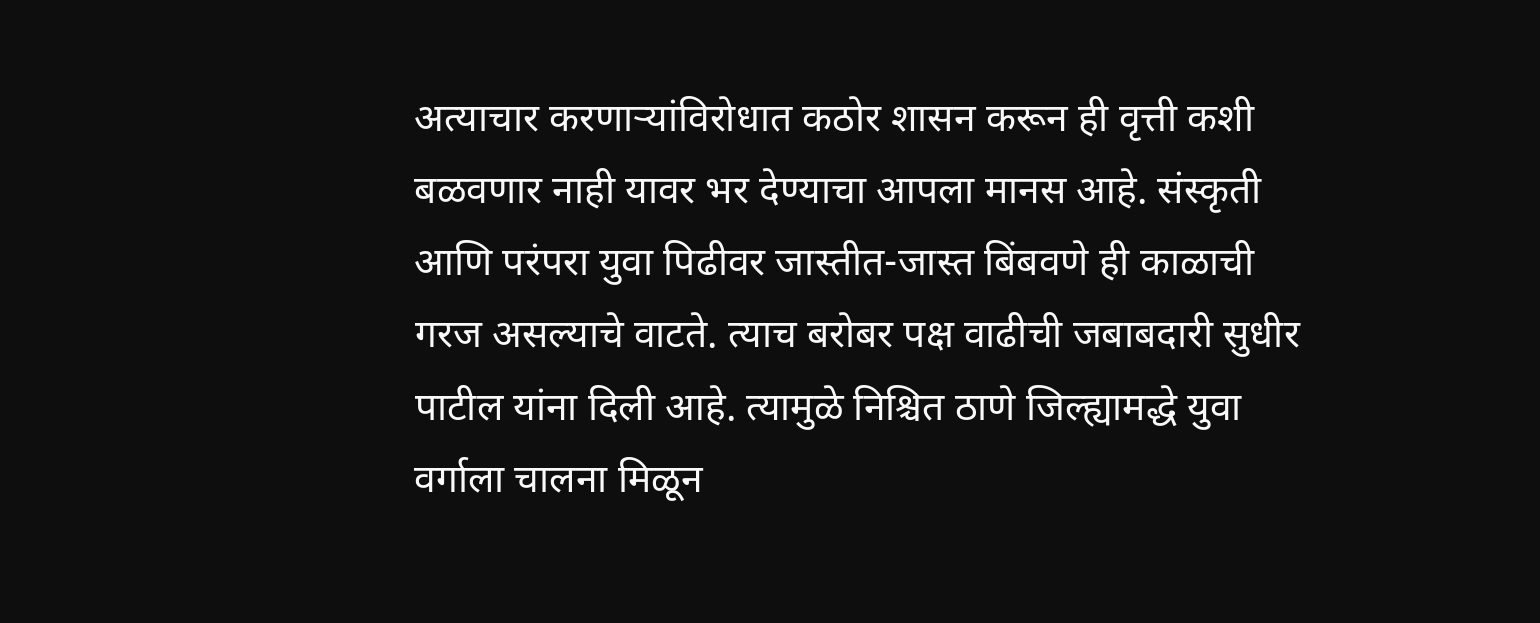अत्याचार करणाऱ्यांविरोधात कठोर शासन करून ही वृत्ती कशी बळवणार नाही यावर भर देण्याचा आपला मानस आहे. संस्कृती आणि परंपरा युवा पिढीवर जास्तीत-जास्त बिंबवणे ही काळाची गरज असल्याचे वाटते. त्याच बरोबर पक्ष वाढीची जबाबदारी सुधीर पाटील यांना दिली आहे. त्यामुळे निश्चित ठाणे जिल्ह्यामद्धे युवा वर्गाला चालना मिळून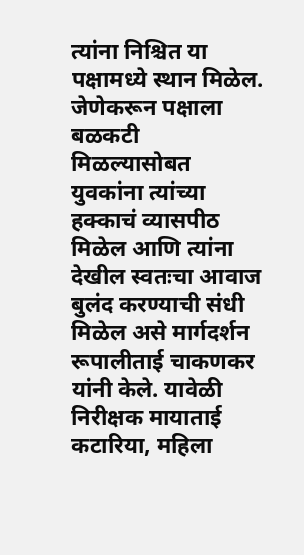त्यांना निश्चित या पक्षामध्ये स्थान मिळेल. जेणेकरून पक्षाला बळकटी मिळल्यासोबत युवकांना त्यांच्या हक्काचं व्यासपीठ मिळेल आणि त्यांना देखील स्वतःचा आवाज बुलंद करण्याची संधी मिळेल असे मार्गदर्शन रूपालीताई चाकणकर यांनी केले. यावेळी निरीक्षक मायाताई कटारिया, महिला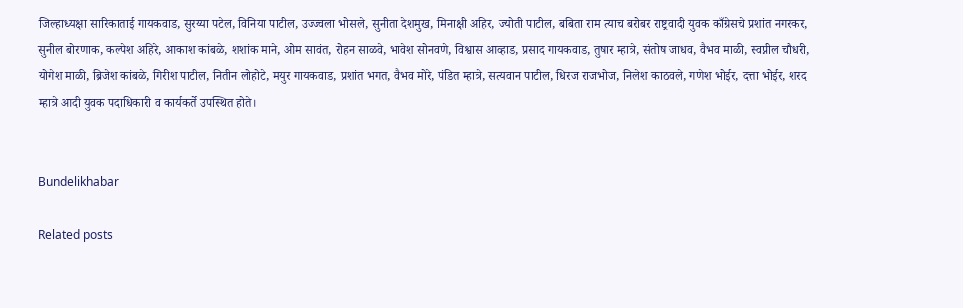जिल्हाध्यक्षा सारिकाताई गायकवाड, सुरय्या पटेल, विनिया पाटील, उज्ज्वला भोसले, सुनीता देशमुख, मिनाक्षी अहिर, ज्योती पाटील, बबिता राम त्याच बरोबर राष्ट्रवादी युवक काँग्रेसचे प्रशांत नगरकर, सुनील बोरणाक, कल्पेश अहिरे, आकाश कांबळे, शशांक माने, ओम सावंत, रोहन साळवे, भावेश सोनवणे, विश्वास आव्हाड, प्रसाद गायकवाड, तुषार म्हात्रे, संतोष जाधव, वैभव माळी, स्वप्नील चौधरी, योगेश माळी, ब्रिजेश कांबळे, गिरीश पाटील, नितीन लोहोटे, मयुर गायकवाड, प्रशांत भगत, वैभव मोरे, पंडित म्हात्रे, सत्यवान पाटील, धिरज राजभोज, निलेश काठवले, गणेश भोईर, दत्ता भोईर, शरद म्हात्रे आदी युवक पदाधिकारी व कार्यकर्ते उपस्थित होते।


Bundelikhabar

Related posts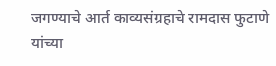जगण्याचे आर्त काव्यसंग्रहाचे रामदास फुटाणे यांच्या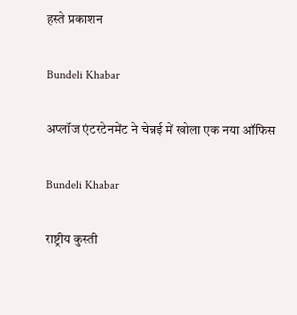हस्ते प्रकाशन

Bundeli Khabar

अप्लॉज एंटरटेनमेंट ने चेन्नई में खोला एक नया ऑफिस

Bundeli Khabar

राष्ट्रीय कुस्ती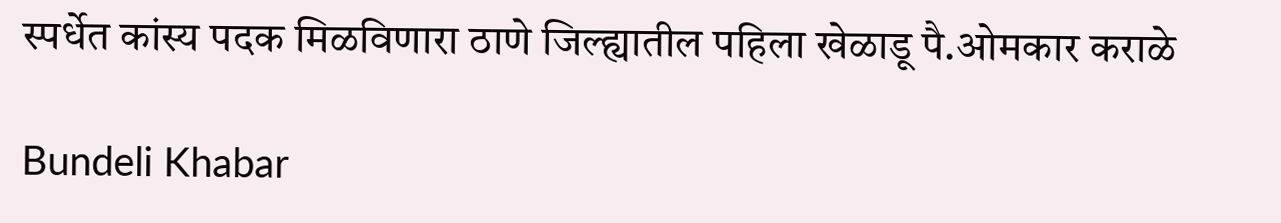स्पर्धेत कांस्य पदक मिळविणारा ठाणे जिल्ह्यातील पहिला खेळाडू पै.ओमकार कराळे

Bundeli Khabar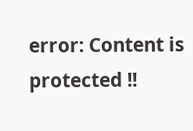error: Content is protected !!